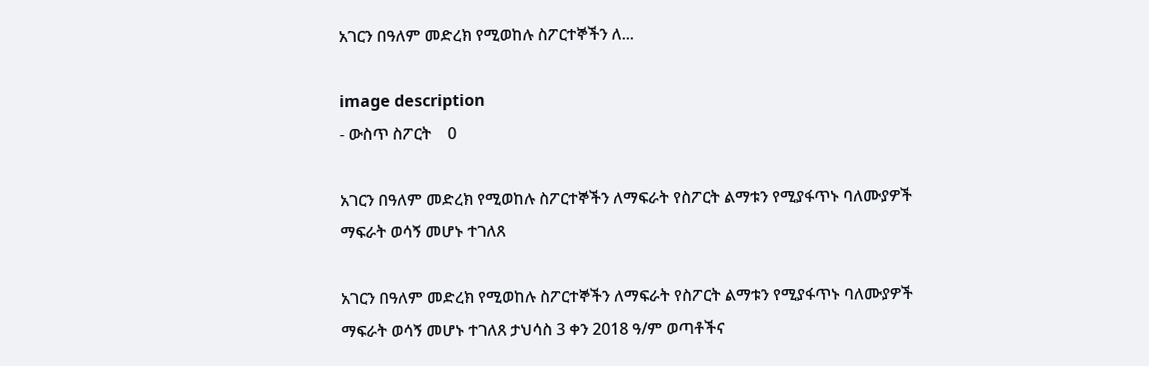አገርን በዓለም መድረክ የሚወከሉ ስፖርተኞችን ለ...

image description
- ውስጥ ስፖርት    0

አገርን በዓለም መድረክ የሚወከሉ ስፖርተኞችን ለማፍራት የስፖርት ልማቱን የሚያፋጥኑ ባለሙያዎች ማፍራት ወሳኝ መሆኑ ተገለጸ

አገርን በዓለም መድረክ የሚወከሉ ስፖርተኞችን ለማፍራት የስፖርት ልማቱን የሚያፋጥኑ ባለሙያዎች ማፍራት ወሳኝ መሆኑ ተገለጸ ታህሳስ 3 ቀን 2018 ዓ/ም ወጣቶችና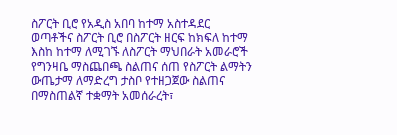ስፖርት ቢሮ የአዲስ አበባ ከተማ አስተዳደር ወጣቶችና ስፖርት ቢሮ በስፖርት ዘርፍ ከክፍለ ከተማ እስከ ከተማ ለሚገኙ ለስፖርት ማህበራት አመራሮች የግንዛቤ ማስጨበጫ ስልጠና ሰጠ የስፖርት ልማትን ውጤታማ ለማድረግ ታስቦ የተዘጋጀው ስልጠና በማስጠልኛ ተቋማት አመሰራረት፣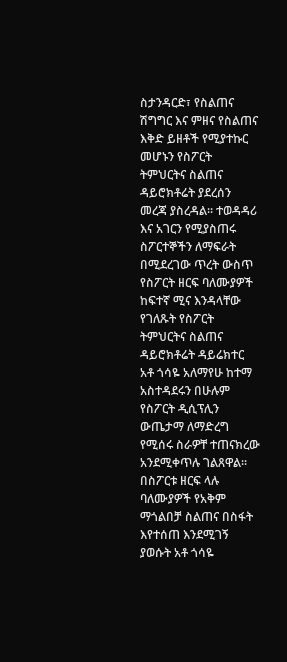ስታንዳርድ፣ የስልጠና ሽግግር እና ምዘና የስልጠና እቅድ ይዘቶች የሚያተኩር መሆኑን የስፖርት ትምህርትና ስልጠና ዳይሮክቶሬት ያደረሰን መረጃ ያስረዳል፡፡ ተወዳዳሪ እና አገርን የሚያስጠሩ ስፖርተኞችን ለማፍራት በሚደረገው ጥረት ውስጥ የስፖርት ዘርፍ ባለሙያዎች ከፍተኛ ሚና እንዳላቸው የገለጹት የስፖርት ትምህርትና ስልጠና ዳይሮክቶሬት ዳይሬክተር አቶ ጎሳዬ አለማየሁ ከተማ አስተዳደሩን በሁሉም የስፖርት ዲሲፕሊን ውጤታማ ለማድረግ የሚሰሩ ስራዎቸ ተጠናክረው አንደሚቀጥሉ ገልጸዋል፡፡ በስፖርቱ ዘርፍ ላሉ ባለሙያዎች የአቅም ማጎልበቻ ስልጠና በስፋት እየተሰጠ እንደሚገኝ ያወሱት አቶ ጎሳዬ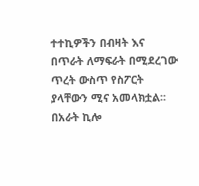ተተኪዎችን በብዛት እና በጥራት ለማፍራት በሚደረገው ጥረት ውስጥ የስፖርት ያላቸውን ሚና አመላክቷል፡፡ በአራት ኪሎ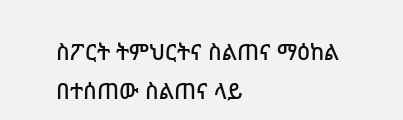ስፖርት ትምህርትና ስልጠና ማዕከል በተሰጠው ስልጠና ላይ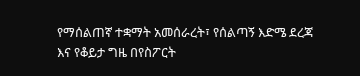የማሰልጠኛ ተቋማት አመሰራረት፣ የሰልጣኝ እድሜ ደረጃ እና የቆይታ ግዜ በየስፖርት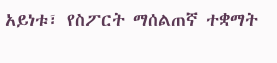አይነቱ፣ የስፖርት ማሰልጠኛ ተቋማት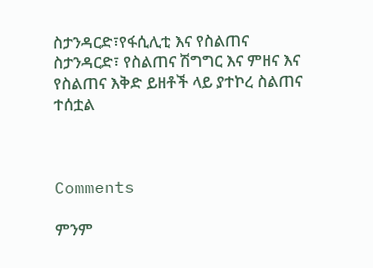ስታንዳርድ፣የፋሲሊቲ እና የስልጠና ስታንዳርድ፣ የስልጠና ሽግግር እና ምዘና እና የስልጠና እቅድ ይዘቶች ላይ ያተኮረ ስልጠና ተሰቷል



Comments

ምንም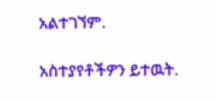አልተገኘም.

አስተያየቶችዎን ይተዉት.